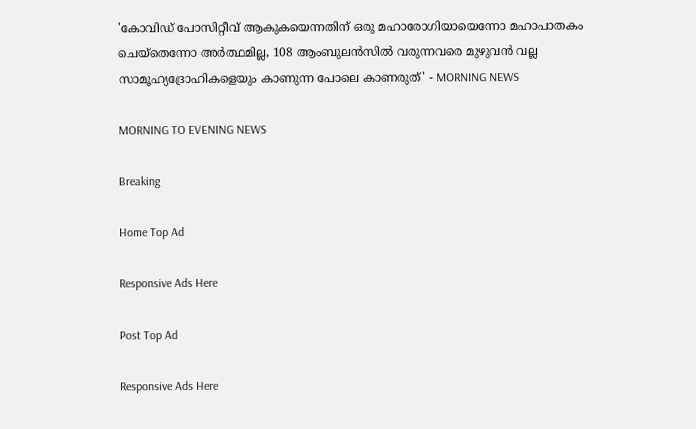'കോവിഡ് പോസിറ്റീവ് ആകുകയെന്നതിന് ഒരു മഹാരോഗിയായെന്നോ മഹാപാതകം ചെയ്‌തെന്നോ അര്‍ത്ഥമില്ല, 108 ആംബുലന്‍സില്‍ വരുന്നവരെ മുഴുവന്‍ വല്ല സാമൂഹ്യദ്രോഹികളെയും കാണുന്ന പോലെ കാണരുത്' - MORNING NEWS

MORNING TO EVENING NEWS

Breaking

Home Top Ad

Responsive Ads Here

Post Top Ad

Responsive Ads Here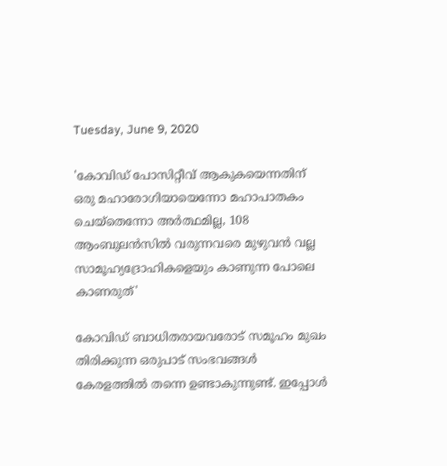Tuesday, June 9, 2020

'കോവിഡ് പോസിറ്റീവ് ആകുകയെന്നതിന് ഒരു മഹാരോഗിയായെന്നോ മഹാപാതകം ചെയ്‌തെന്നോ അര്‍ത്ഥമില്ല, 108 ആംബുലന്‍സില്‍ വരുന്നവരെ മുഴുവന്‍ വല്ല സാമൂഹ്യദ്രോഹികളെയും കാണുന്ന പോലെ കാണരുത്'

കോവിഡ് ബാധിതരായവരോട് സമൂഹം മുഖം തിരിക്കുന്ന ഒരുപാട് സംഭവങ്ങള്‍ കേരളത്തില്‍ തന്നെ ഉണ്ടാകുന്നുണ്ട്. ഇപ്പോള്‍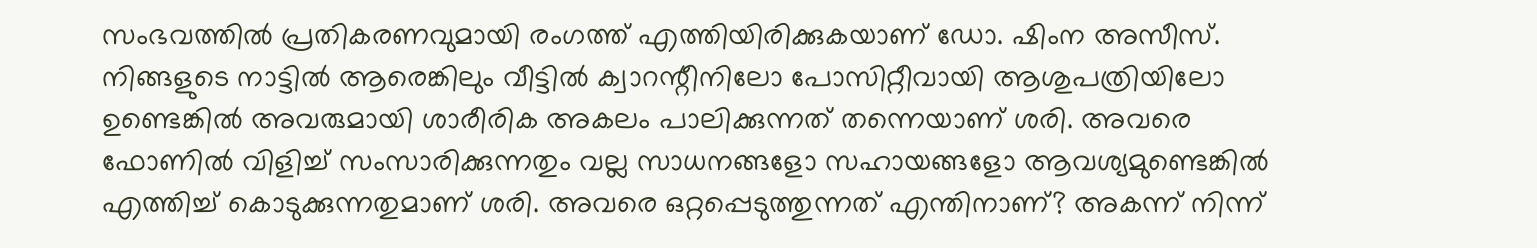സംഭവത്തില്‍ പ്രതികരണവുമായി രംഗത്ത് എത്തിയിരിക്കുകയാണ് ഡോ. ഷിംന അസീസ്. നിങ്ങളുടെ നാട്ടില്‍ ആരെങ്കിലും വീട്ടില്‍ ക്വാറന്റീനിലോ പോസിറ്റീവായി ആശുപത്രിയിലോ ഉണ്ടെങ്കില്‍ അവരുമായി ശാരീരിക അകലം പാലിക്കുന്നത് തന്നെയാണ് ശരി. അവരെ ഫോണില്‍ വിളിച്ച് സംസാരിക്കുന്നതും വല്ല സാധനങ്ങളോ സഹായങ്ങളോ ആവശ്യമുണ്ടെങ്കില്‍ എത്തിച്ച് കൊടുക്കുന്നതുമാണ് ശരി. അവരെ ഒറ്റപ്പെടുത്തുന്നത് എന്തിനാണ്? അകന്ന് നിന്ന്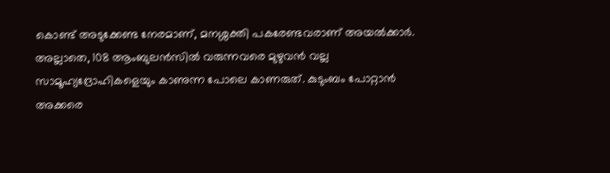കൊണ്ട് അടുക്കേണ്ട നേരമാണ്, മനശ്ശക്തി പകരേണ്ടവരാണ് അയല്‍ക്കാര്‍. അല്ലാതെ, 108 ആംബുലന്‍സില്‍ വരുന്നവരെ മുഴുവന്‍ വല്ല സാമൂഹ്യദ്രോഹികളെയും കാണുന്ന പോലെ കാണരുത്. കുടുംബം പോറ്റാന്‍ അക്കരെ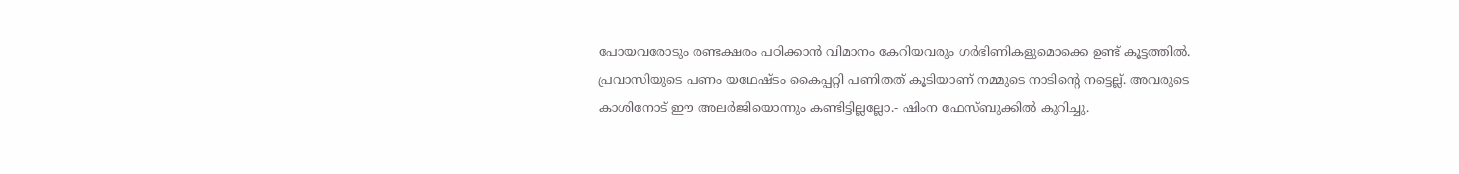പോയവരോടും രണ്ടക്ഷരം പഠിക്കാന്‍ വിമാനം കേറിയവരും ഗര്‍ഭിണികളുമൊക്കെ ഉണ്ട് കൂട്ടത്തില്‍. പ്രവാസിയുടെ പണം യഥേഷ്ടം കൈപ്പറ്റി പണിതത് കൂടിയാണ് നമ്മുടെ നാടിന്റെ നട്ടെല്ല്. അവരുടെ കാശിനോട് ഈ അലര്‍ജിയൊന്നും കണ്ടിട്ടില്ലല്ലോ.- ഷിംന ഫേസ്ബുക്കില്‍ കുറിച്ചു.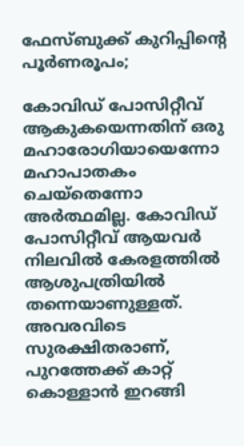ഫേസ്ബുക്ക് കുറിപ്പിന്റെ പൂര്‍ണരൂപം;

കോവിഡ് പോസിറ്റീവ് ആകുകയെന്നതിന് ഒരു മഹാരോഗിയായെന്നോ മഹാപാതകം ചെയ്‌തെന്നോ അര്‍ത്ഥമില്ല. കോവിഡ് പോസിറ്റീവ് ആയവര്‍ നിലവില്‍ കേരളത്തില്‍ ആശുപത്രിയില്‍ തന്നെയാണുള്ളത്. അവരവിടെ സുരക്ഷിതരാണ്, പുറത്തേക്ക് കാറ്റ് കൊള്ളാന്‍ ഇറങ്ങി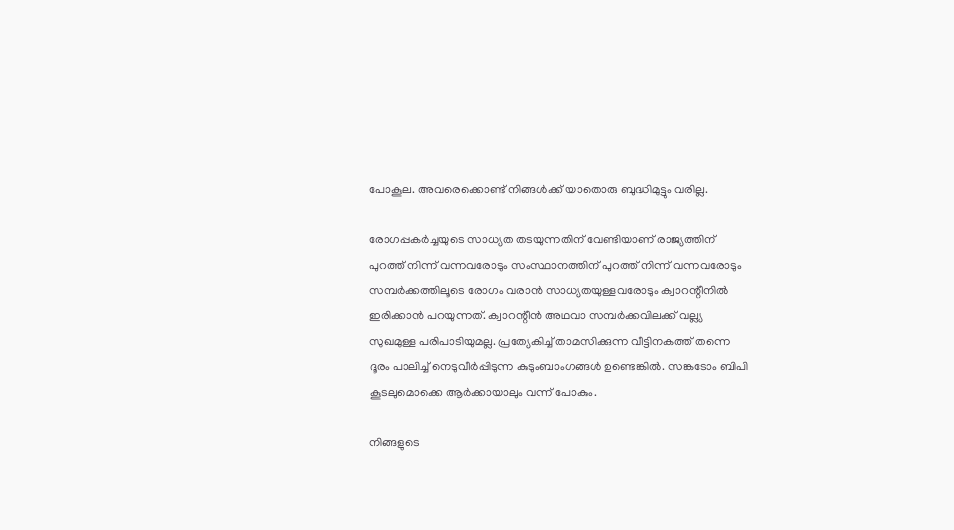പോകൂല. അവരെക്കൊണ്ട് നിങ്ങള്‍ക്ക് യാതൊരു ബുദ്ധിമുട്ടും വരില്ല.

രോഗപ്പകര്‍ച്ചയുടെ സാധ്യത തടയുന്നതിന് വേണ്ടിയാണ് രാജ്യത്തിന് പുറത്ത് നിന്ന് വന്നവരോടും സംസ്ഥാനത്തിന് പുറത്ത് നിന്ന് വന്നവരോടും സമ്പര്‍ക്കത്തിലൂടെ രോഗം വരാന്‍ സാധ്യതയുള്ളവരോടും ക്വാറന്റീനില്‍ ഇരിക്കാന്‍ പറയുന്നത്. ക്വാറന്റീന്‍ അഥവാ സമ്പര്‍ക്കവിലക്ക് വല്ല്യ സുഖമുള്ള പരിപാടിയുമല്ല. പ്രത്യേകിച്ച് താമസിക്കുന്ന വീട്ടിനകത്ത് തന്നെ ദൂരം പാലിച്ച് നെടുവീര്‍പ്പിടുന്ന കുടുംബാംഗങ്ങള്‍ ഉണ്ടെങ്കില്‍. സങ്കടോം ബിപി കൂടലുമൊക്കെ ആര്‍ക്കായാലും വന്ന് പോകും.

നിങ്ങളുടെ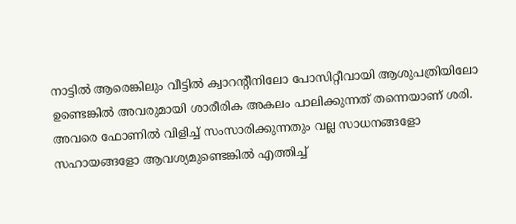നാട്ടില്‍ ആരെങ്കിലും വീട്ടില്‍ ക്വാറന്റീനിലോ പോസിറ്റീവായി ആശുപത്രിയിലോ ഉണ്ടെങ്കില്‍ അവരുമായി ശാരീരിക അകലം പാലിക്കുന്നത് തന്നെയാണ് ശരി. അവരെ ഫോണില്‍ വിളിച്ച് സംസാരിക്കുന്നതും വല്ല സാധനങ്ങളോ സഹായങ്ങളോ ആവശ്യമുണ്ടെങ്കില്‍ എത്തിച്ച്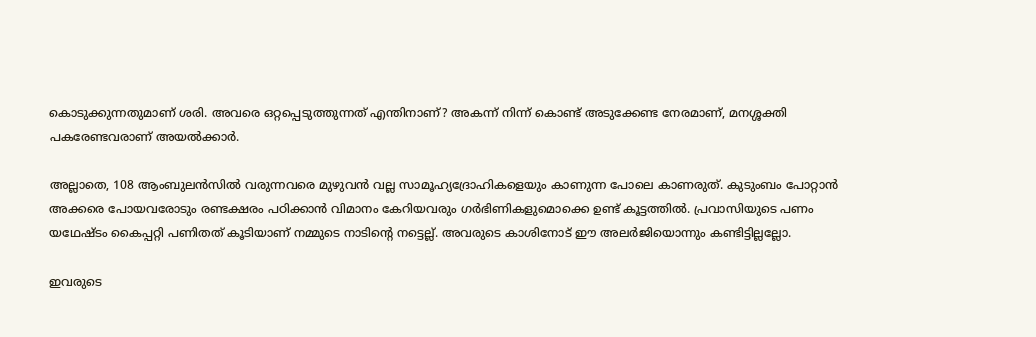കൊടുക്കുന്നതുമാണ് ശരി. അവരെ ഒറ്റപ്പെടുത്തുന്നത് എന്തിനാണ്? അകന്ന് നിന്ന് കൊണ്ട് അടുക്കേണ്ട നേരമാണ്, മനശ്ശക്തി പകരേണ്ടവരാണ് അയല്‍ക്കാര്‍.

അല്ലാതെ, 108 ആംബുലന്‍സില്‍ വരുന്നവരെ മുഴുവന്‍ വല്ല സാമൂഹ്യദ്രോഹികളെയും കാണുന്ന പോലെ കാണരുത്. കുടുംബം പോറ്റാന്‍ അക്കരെ പോയവരോടും രണ്ടക്ഷരം പഠിക്കാന്‍ വിമാനം കേറിയവരും ഗര്‍ഭിണികളുമൊക്കെ ഉണ്ട് കൂട്ടത്തില്‍. പ്രവാസിയുടെ പണം യഥേഷ്ടം കൈപ്പറ്റി പണിതത് കൂടിയാണ് നമ്മുടെ നാടിന്റെ നട്ടെല്ല്. അവരുടെ കാശിനോട് ഈ അലര്‍ജിയൊന്നും കണ്ടിട്ടില്ലല്ലോ.

ഇവരുടെ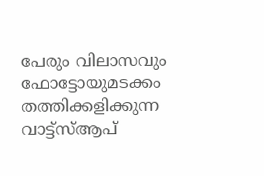പേരും വിലാസവും ഫോട്ടോയുമടക്കം തത്തിക്കളിക്കുന്ന വാട്ട്‌സ്ആപ്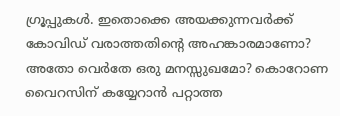ഗ്രൂപ്പുകള്‍. ഇതൊക്കെ അയക്കുന്നവര്‍ക്ക് കോവിഡ് വരാത്തതിന്റെ അഹങ്കാരമാണോ? അതോ വെര്‍തേ ഒരു മനസ്സുഖമോ? കൊറോണ വൈറസിന് കയ്യേറാന്‍ പറ്റാത്ത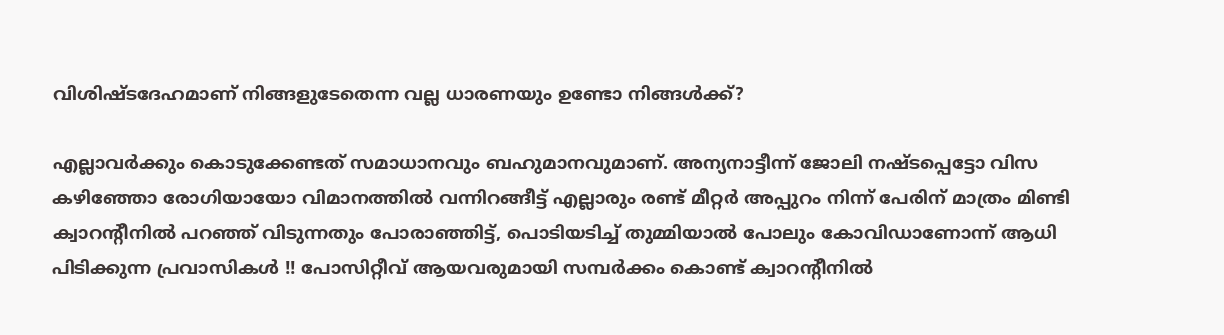വിശിഷ്ടദേഹമാണ് നിങ്ങളുടേതെന്ന വല്ല ധാരണയും ഉണ്ടോ നിങ്ങള്‍ക്ക്?

എല്ലാവര്‍ക്കും കൊടുക്കേണ്ടത് സമാധാനവും ബഹുമാനവുമാണ്. അന്യനാട്ടീന്ന് ജോലി നഷ്ടപ്പെട്ടോ വിസ കഴിഞ്ഞോ രോഗിയായോ വിമാനത്തില്‍ വന്നിറങ്ങീട്ട് എല്ലാരും രണ്ട് മീറ്റര്‍ അപ്പുറം നിന്ന് പേരിന് മാത്രം മിണ്ടി ക്വാറന്റീനില്‍ പറഞ്ഞ് വിടുന്നതും പോരാഞ്ഞിട്ട്, പൊടിയടിച്ച് തുമ്മിയാല്‍ പോലും കോവിഡാണോന്ന് ആധി പിടിക്കുന്ന പ്രവാസികള്‍ !! പോസിറ്റീവ് ആയവരുമായി സമ്പര്‍ക്കം കൊണ്ട് ക്വാറന്റീനില്‍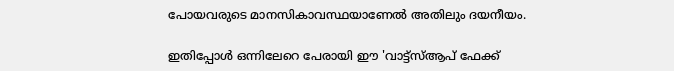പോയവരുടെ മാനസികാവസ്ഥയാണേല്‍ അതിലും ദയനീയം.

ഇതിപ്പോള്‍ ഒന്നിലേറെ പേരായി ഈ 'വാട്ട്‌സ്ആപ് ഫേക്ക്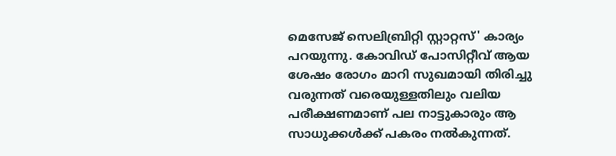മെസേജ് സെലിബ്രിറ്റി സ്റ്റാറ്റസ്' കാര്യം പറയുന്നു. കോവിഡ് പോസിറ്റീവ് ആയ ശേഷം രോഗം മാറി സുഖമായി തിരിച്ചു വരുന്നത് വരെയുള്ളതിലും വലിയ പരീക്ഷണമാണ് പല നാട്ടുകാരും ആ സാധുക്കള്‍ക്ക് പകരം നല്‍കുന്നത്.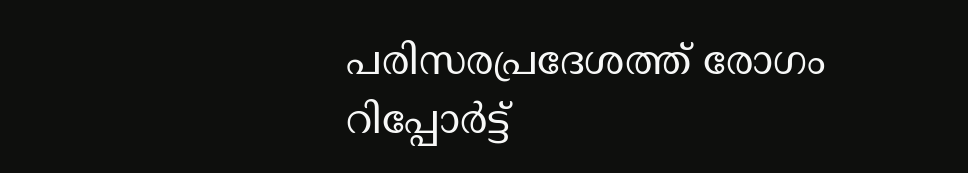പരിസരപ്രദേശത്ത് രോഗം റിപ്പോര്‍ട്ട്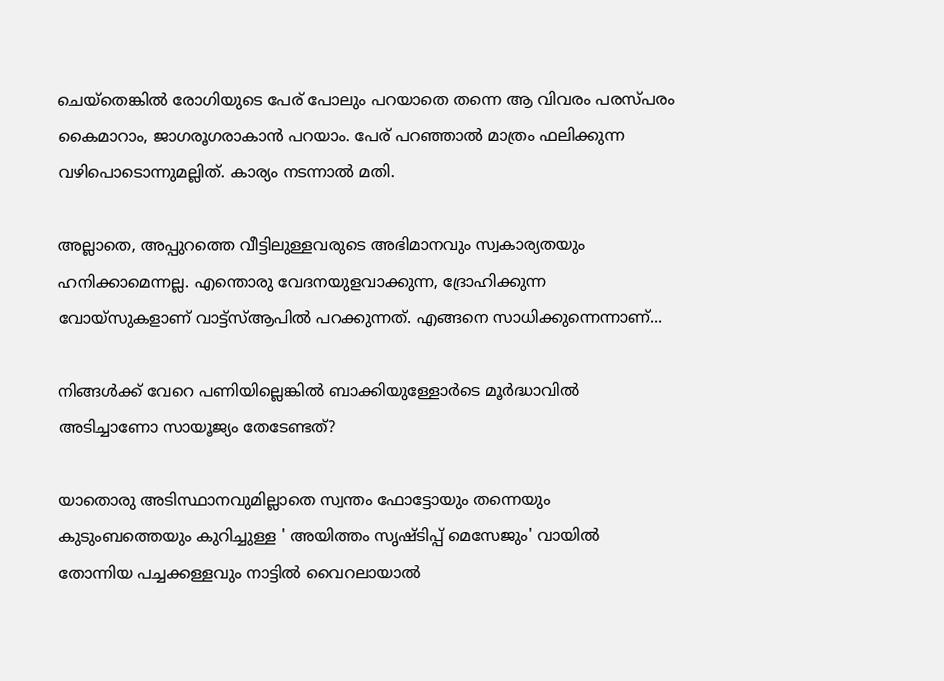ചെയ്‌തെങ്കില്‍ രോഗിയുടെ പേര് പോലും പറയാതെ തന്നെ ആ വിവരം പരസ്പരം കൈമാറാം, ജാഗരൂഗരാകാന്‍ പറയാം. പേര് പറഞ്ഞാല്‍ മാത്രം ഫലിക്കുന്ന വഴിപൊടൊന്നുമല്ലിത്. കാര്യം നടന്നാല്‍ മതി.

അല്ലാതെ, അപ്പുറത്തെ വീട്ടിലുള്ളവരുടെ അഭിമാനവും സ്വകാര്യതയും ഹനിക്കാമെന്നല്ല. എന്തൊരു വേദനയുളവാക്കുന്ന, ദ്രോഹിക്കുന്ന വോയ്‌സുകളാണ് വാട്ട്‌സ്ആപില്‍ പറക്കുന്നത്. എങ്ങനെ സാധിക്കുന്നെന്നാണ്...

നിങ്ങള്‍ക്ക് വേറെ പണിയില്ലെങ്കില്‍ ബാക്കിയുള്ളോര്‍ടെ മൂര്‍ദ്ധാവില്‍ അടിച്ചാണോ സായൂജ്യം തേടേണ്ടത്?

യാതൊരു അടിസ്ഥാനവുമില്ലാതെ സ്വന്തം ഫോട്ടോയും തന്നെയും കുടുംബത്തെയും കുറിച്ചുള്ള ' അയിത്തം സൃഷ്ടിപ്പ് മെസേജും' വായില്‍ തോന്നിയ പച്ചക്കള്ളവും നാട്ടില്‍ വൈറലായാല്‍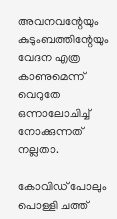അവനവന്റേയും കുടുംബത്തിന്റേയും വേദന എത്ര കാണുമെന്ന് വെറുതേ ഒന്നാലോചിച്ച് നോക്കുന്നത് നല്ലതാ.

കോവിഡ് പോലും പൊള്ളി ചത്ത്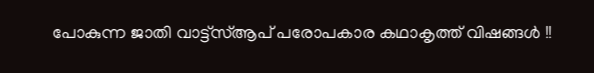പോകുന്ന ജാതി വാട്ട്‌സ്ആപ് പരോപകാര കഥാകൃത്ത് വിഷങ്ങള്‍ !!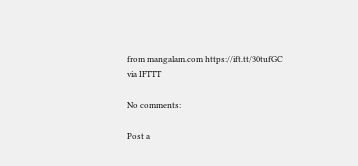from mangalam.com https://ift.tt/30tufGC
via IFTTT

No comments:

Post a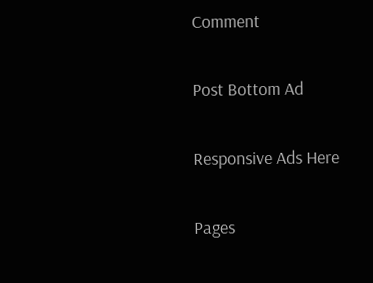Comment

Post Bottom Ad

Responsive Ads Here

Pages